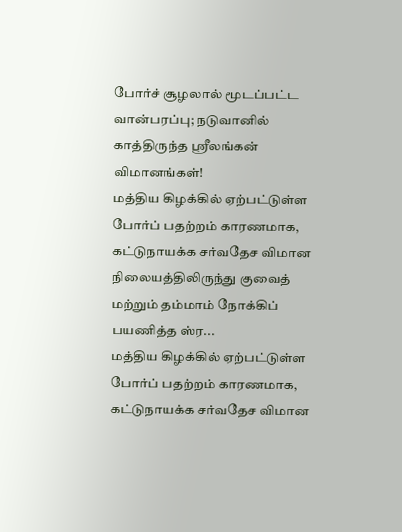போர்ச் சூழலால் மூடப்பட்ட வான்பரப்பு; நடுவானில் காத்திருந்த ஸ்ரீலங்கன் விமானங்கள்!
மத்திய கிழக்கில் ஏற்பட்டுள்ள போர்ப் பதற்றம் காரணமாக, கட்டுநாயக்க சர்வதேச விமான நிலையத்திலிருந்து குவைத் மற்றும் தம்மாம் நோக்கிப் பயணித்த ஸ்ர...
மத்திய கிழக்கில் ஏற்பட்டுள்ள போர்ப் பதற்றம் காரணமாக, கட்டுநாயக்க சர்வதேச விமான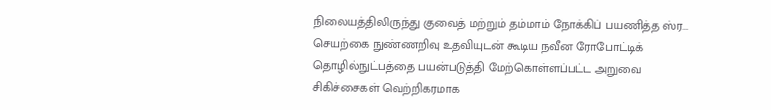நிலையத்திலிருந்து குவைத் மற்றும் தம்மாம் நோக்கிப் பயணித்த ஸ்ர...
செயற்கை நுண்ணறிவு உதவியுடன் கூடிய நவீன ரோபோட்டிக் தொழில்நுட்பத்தை பயன்படுத்தி மேற்கொள்ளப்பட்ட அறுவை சிகிச்சைகள் வெற்றிகரமாக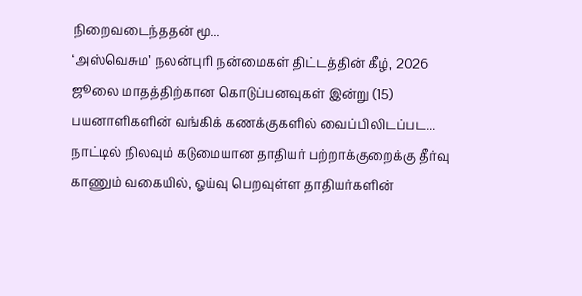நிறைவடைந்ததன் மூ...
‘அஸ்வெசும’ நலன்புரி நன்மைகள் திட்டத்தின் கீழ், 2026 ஜூலை மாதத்திற்கான கொடுப்பனவுகள் இன்று (15) பயனாளிகளின் வங்கிக் கணக்குகளில் வைப்பிலிடப்பட...
நாட்டில் நிலவும் கடுமையான தாதியர் பற்றாக்குறைக்கு தீர்வு காணும் வகையில், ஓய்வு பெறவுள்ள தாதியர்களின்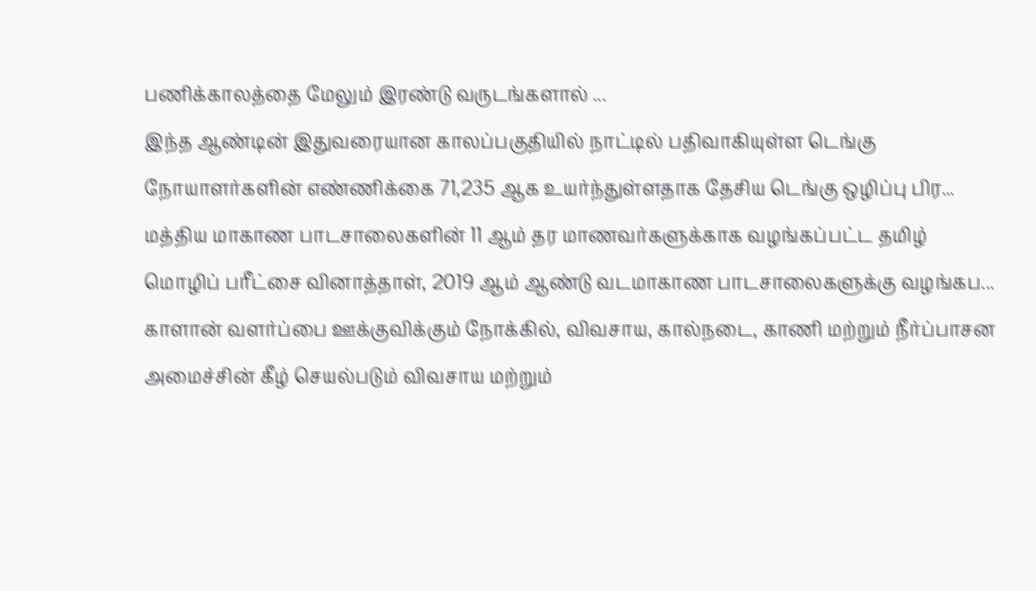பணிக்காலத்தை மேலும் இரண்டு வருடங்களால் ...
இந்த ஆண்டின் இதுவரையான காலப்பகுதியில் நாட்டில் பதிவாகியுள்ள டெங்கு நோயாளர்களின் எண்ணிக்கை 71,235 ஆக உயர்ந்துள்ளதாக தேசிய டெங்கு ஒழிப்பு பிர...
மத்திய மாகாண பாடசாலைகளின் 11 ஆம் தர மாணவர்களுக்காக வழங்கப்பட்ட தமிழ் மொழிப் பரீட்சை வினாத்தாள், 2019 ஆம் ஆண்டு வடமாகாண பாடசாலைகளுக்கு வழங்கப...
காளான் வளர்ப்பை ஊக்குவிக்கும் நோக்கில், விவசாய, கால்நடை, காணி மற்றும் நீர்ப்பாசன அமைச்சின் கீழ் செயல்படும் விவசாய மற்றும்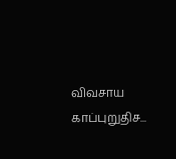விவசாய காப்புறுதிச...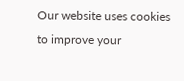Our website uses cookies to improve your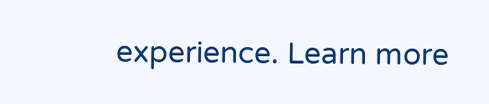experience. Learn more